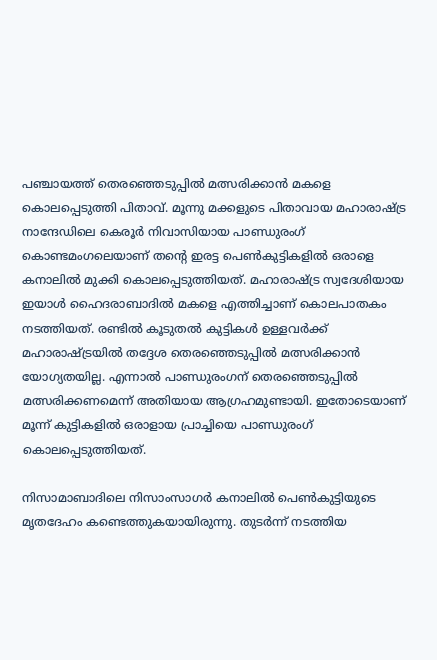പ‌ഞ്ചായത്ത് തെരഞ്ഞെടുപ്പില്‍ മത്സരിക്കാൻ മകളെ കൊലപ്പെടുത്തി പിതാവ്. മൂന്നു മക്കളുടെ പിതാവായ മഹാരാഷ്ട്ര നാന്ദേഡിലെ കെരൂർ നിവാസിയായ പാണ്ഡുരംഗ് കൊണ്ടമംഗലെയാണ് തന്‍റെ ഇരട്ട പെണ്‍കുട്ടികളില്‍ ഒരാളെ കനാലില്‍ മുക്കി കൊലപ്പെടുത്തിയത്. മഹാരാഷ്ട്ര സ്വദേശിയായ ഇയാള്‍ ഹൈദരാബാദില്‍ മകളെ എത്തിച്ചാണ് കൊലപാതകം നടത്തിയത്. രണ്ടില്‍ കൂടുതല്‍ കുട്ടികള്‍ ഉള്ളവർക്ക് മഹാരാഷ്ട്രയില്‍ തദ്ദേശ തെരഞ്ഞെടുപ്പില്‍ മത്സരിക്കാൻ യോഗ്യതയില്ല. എന്നാല്‍ പാണ്ഡുരംഗന് തെരഞ്ഞെടുപ്പില്‍ മത്സരിക്കണമെന്ന് അതിയായ ആഗ്രഹമുണ്ടായി. ഇതോടെയാണ് മൂന്ന് കുട്ടികളില്‍ ഒരാളായ പ്രാച്ചിയെ പാണ്ഡുരംഗ് കൊലപ്പെടുത്തിയത്.

നിസാമാബാദിലെ നിസാംസാഗർ കനാലില്‍ പെണ്‍കുട്ടിയുടെ മൃതദേഹം കണ്ടെത്തുകയായിരുന്നു. തുട‍ർന്ന് നടത്തിയ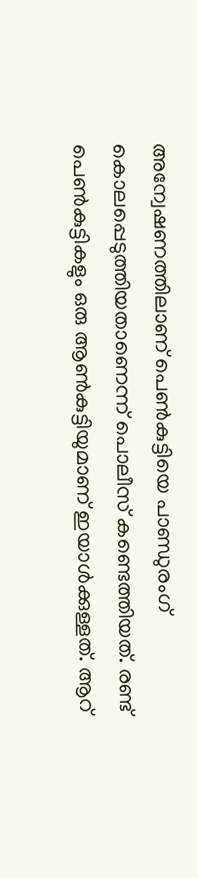അന്വേഷണത്തിലാണ് പെണ്‍കുട്ടിയെ പാണ്ഡുരംഗ് കൊലപ്പെടുത്തിയതാണെന്ന് പൊലീസ് കണ്ടെത്തിയത്. രണ്ട് പെണ്‍കുട്ടികളും ഒരു ആണ്‍കുട്ടിയുമാണ് ഇയാള്‍ക്കുള്ളത്. ആറ്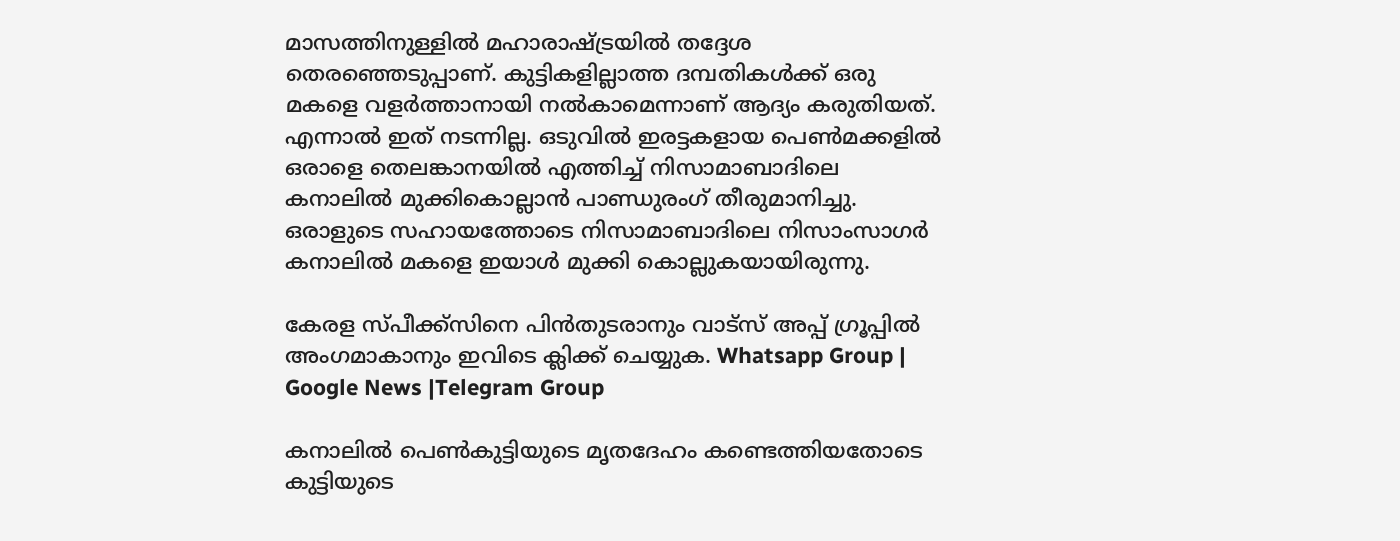മാസത്തിനുള്ളില്‍ മഹാരാഷ്ട്രയില്‍ തദ്ദേശ തെരഞ്ഞെടുപ്പാണ്. കുട്ടികളില്ലാത്ത ദമ്പതികള്‍ക്ക് ഒരു മകളെ വളർത്താനായി നല്‍കാമെന്നാണ് ആദ്യം കരുതിയത്. എന്നാല്‍ ഇത് നടന്നില്ല. ഒടുവില്‍ ഇരട്ടകളായ പെണ്‍മക്കളില്‍ ഒരാളെ തെലങ്കാനയില്‍ എത്തിച്ച്‌ നിസാമാബാദിലെ കനാലില്‍ മുക്കികൊല്ലാൻ പാണ്ഡുരംഗ് തീരുമാനിച്ചു. ഒരാളുടെ സഹായത്തോടെ നിസാമാബാദിലെ നിസാംസാഗർ കനാലില്‍ മകളെ ഇയാള്‍ മുക്കി കൊല്ലുകയായിരുന്നു.

കേരള സ്പീക്ക്സിനെ പിൻതുടരാനും വാട്സ് അപ്പ് ഗ്രൂപ്പിൽ അംഗമാകാനും ഇവിടെ ക്ലിക്ക് ചെയ്യുക. Whatsapp Group | Google News |Telegram Group

കനാലില്‍ പെണ്‍കുട്ടിയുടെ മൃതദേഹം കണ്ടെത്തിയതോടെ കുട്ടിയുടെ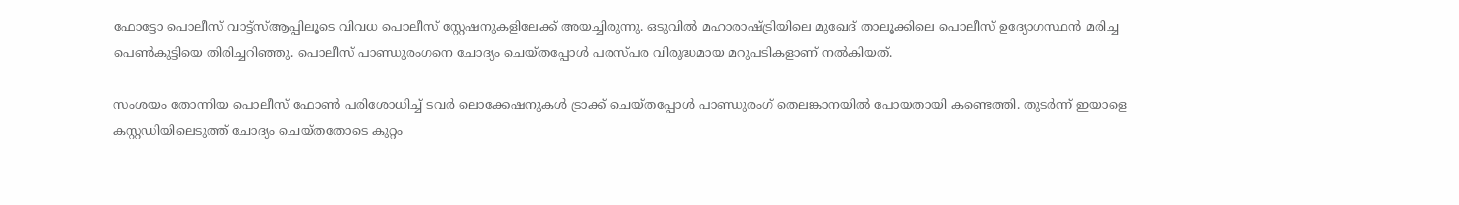ഫോട്ടോ പൊലീസ് വാട്ട്സ്‌ആപ്പിലൂടെ വിവധ പൊലീസ് സ്റ്റേഷനുകളിലേക്ക് അയച്ചിരുന്നു. ഒടുവില്‍ മഹാരാഷ്ട്രിയിലെ മുഖേദ് താലൂക്കിലെ പൊലീസ് ഉദ്യോഗസ്ഥൻ മരിച്ച പെണ്‍കുട്ടിയെ തിരിച്ചറിഞ്ഞു. പൊലീസ് പാണ്ഡുരംഗനെ ചോദ്യം ചെയ്തപ്പോള്‍ പരസ്പര വിരുദ്ധമായ മറുപടികളാണ് നല്‍കിയത്.

സംശയം തോന്നിയ പൊലീസ് ഫോണ്‍ പരിശോധിച്ച്‌ ടവർ ലൊക്കേഷനുകള്‍ ട്രാക്ക് ചെയ്തപ്പോള്‍ പാണ്ഡുരംഗ് തെലങ്കാനയില്‍ പോയതായി കണ്ടെത്തി. തുടർന്ന് ഇയാളെ കസ്റ്റഡിയിലെടുത്ത് ചോദ്യം ചെയ്തതോടെ കുറ്റം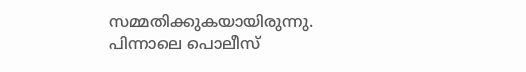സമ്മതിക്കുകയായിരുന്നു. പിന്നാലെ പൊലീസ്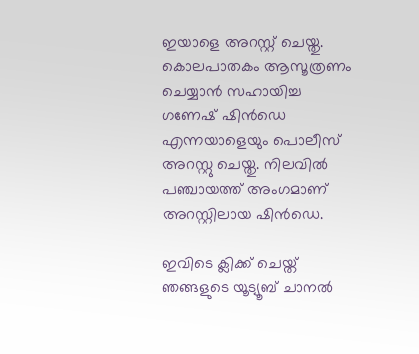ഇയാളെ അറസ്റ്റ് ചെയ്തു. കൊലപാതകം ആസൂത്രണം ചെയ്യാൻ സഹായിച്ച ഗണേഷ് ഷിൻഡെ എന്നയാളെയും പൊലീസ് അറസ്റ്റു ചെയ്തു. നിലവില്‍ പഞ്ചായത്ത് അംഗമാണ് അറസ്റ്റിലായ ഷിൻഡെ.

ഇവിടെ ക്ലിക്ക് ചെയ്ത് ഞങ്ങളുടെ യൂട്യൂബ് ചാനൽ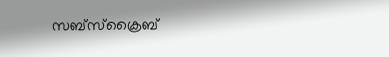സബ്സ്ക്രൈബ്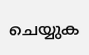ചെയ്യുക